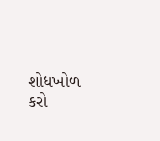શોધખોળ કરો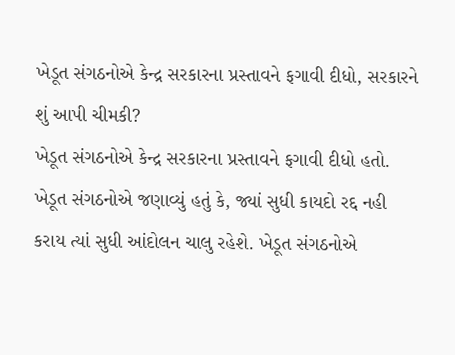ખેડૂત સંગઠનોએ કેન્દ્ર સરકારના પ્રસ્તાવને ફગાવી દીધો, સરકારને શું આપી ચીમકી?
ખેડૂત સંગઠનોએ કેન્દ્ર સરકારના પ્રસ્તાવને ફગાવી દીધો હતો. ખેડૂત સંગઠનોએ જણાવ્યું હતું કે, જ્યાં સુધી કાયદો રદ્દ નહી કરાય ત્યાં સુધી આંદોલન ચાલુ રહેશે. ખેડૂત સંગઠનોએ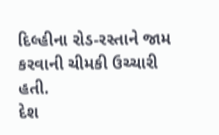દિલ્હીના રોડ-રસ્તાને જામ કરવાની ચીમકી ઉચ્ચારી હતી.
દેશ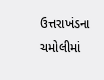ઉત્તરાખંડના ચમોલીમાં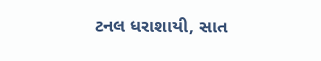ટનલ ધરાશાયી, સાત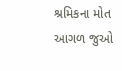શ્રમિકના મોત
આગળ જુઓ